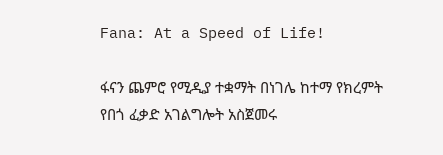Fana: At a Speed of Life!

ፋናን ጨምሮ የሚዲያ ተቋማት በነገሌ ከተማ የክረምት የበጎ ፈቃድ አገልግሎት አስጀመሩ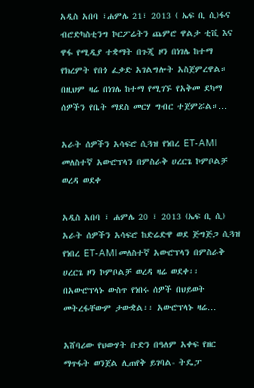አዲስ አበባ ፣ሐምሌ 21፣ 2013 ( ኤፍ ቢ ሲ)ፋና ብሮድካስቲንግ ኮርፖሬትን ጨምሮ ዋልታ ቲቪ እና ዋፋ የሚዲያ ተቋማት በጉጂ ዞን በነገሌ ከተማ የክረምት የበጎ ፈቃድ አገልግሎት አስጀምረዋል። በዚህም ዛሬ በነገሌ ከተማ የሚገኙ የአቅመ ደካማ ሰዎችን የቤት ማደስ መርሃ ግብር ተጀምሯል።…

አራት ሰዎችን አሳፍሮ ሲጓዝ የነበረ ET-AMl መለስተኛ አውሮፕላን በምስራቅ ሀረርጌ ኮምቦልቻ ወረዳ ወደቀ

አዲስ አበባ ፣ ሐምሌ 20 ፣ 2013 (ኤፍ ቢ ሲ) አራት ሰዎችን አሳፍሮ ከድሬድዋ ወደ ጅግጅጋ ሲጓዝ የነበረ ET-AMl መለስተኛ አውሮፕላን በምስራቅ ሀረርጌ ዞን ኮምቦልቻ ወረዳ ዛሬ ወደቀ፡፡ በአውሮፕላኑ ውስጥ የነበሩ ሰዎች በህይወት መትረፋቸውም ታውቋል፡፡ አውሮፕላኑ ዛሬ…

አሸባሪው የህውሃት ቡድን በዓለም አቀፍ የዘር ማጥፋት ወንጀል ሊጠየቅ ይገባል- ትዴፓ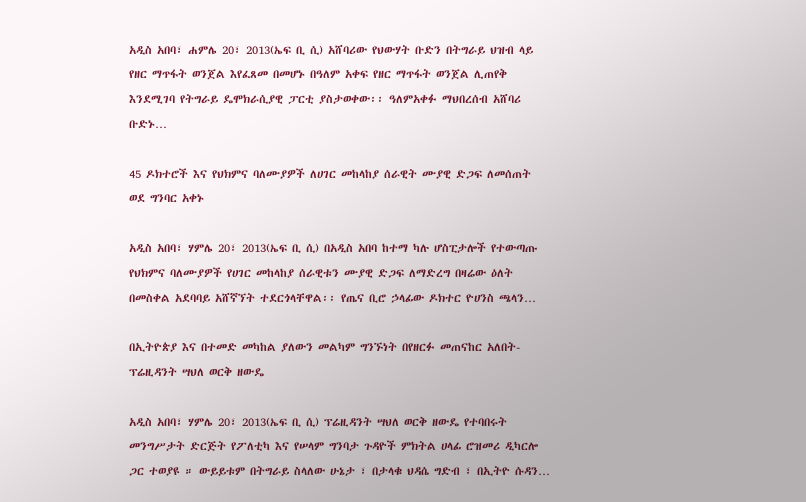አዲስ አበባ፣ ሐምሌ 20፣ 2013(ኤፍ ቢ ሲ) አሸባሪው የህውሃት ቡድን በትግራይ ህዝብ ላይ የዘር ማጥፋት ወንጀል እየፈጸመ በመሆኑ በዓለም አቀፍ የዘር ማጥፋት ወንጀል ሊጠየቅ እንደሚገባ የትግራይ ዴሞክራሲያዊ ፓርቲ ያስታወቀው፡፡ ዓለምአቀፉ ማህበረሰብ አሸባሪ ቡድኑ…

45 ዶክተሮች እና የህክምና ባለሙያዎች ለሀገር መከላከያ ሰራዊት ሙያዊ ድጋፍ ለመሰጠት ወደ ግንባር አቀኑ

አዲስ አበባ፣ ሃምሌ 20፣ 2013(ኤፍ ቢ ሲ) በአዲስ አበባ ከተማ ካሉ ሆስፒታሎች የተውጣጡ የህክምና ባለሙያዎች የሀገር መከላከያ ሰራዊቱን ሙያዊ ድጋፍ ለማድረግ በዛሬው ዕለት በመስቀል አደባባይ አሸኛኘት ተደርጎላቸዋል፡፡ የጤና ቢሮ ኃላፊው ዶክተር ዮሀንስ ጫላን…

በኢትዮጵያ እና በተመድ መካከል ያለውን መልካም ግንኙነት በየዘርፉ መጠናከር አለበት-ፕሬዚዳንት ሣህለ ወርቅ ዘውዴ

አዲስ አበባ፣ ሃምሌ 20፣ 2013(ኤፍ ቢ ሲ) ፕሬዚዳንት ሣህለ ወርቅ ዘውዴ የተባበሩት መንግሥታት ድርጅት የፖለቲካ እና የሠላም ግንባታ ጉዳዮች ምክትል ሀላፊ ሮዝመሪ ዲካርሎ ጋር ተወያዩ ። ውይይቱም በትግራይ ስላለው ሁኔታ ፣ በታላቁ ህዳሴ ግድብ ፣ በኢትዮ ሱዳን…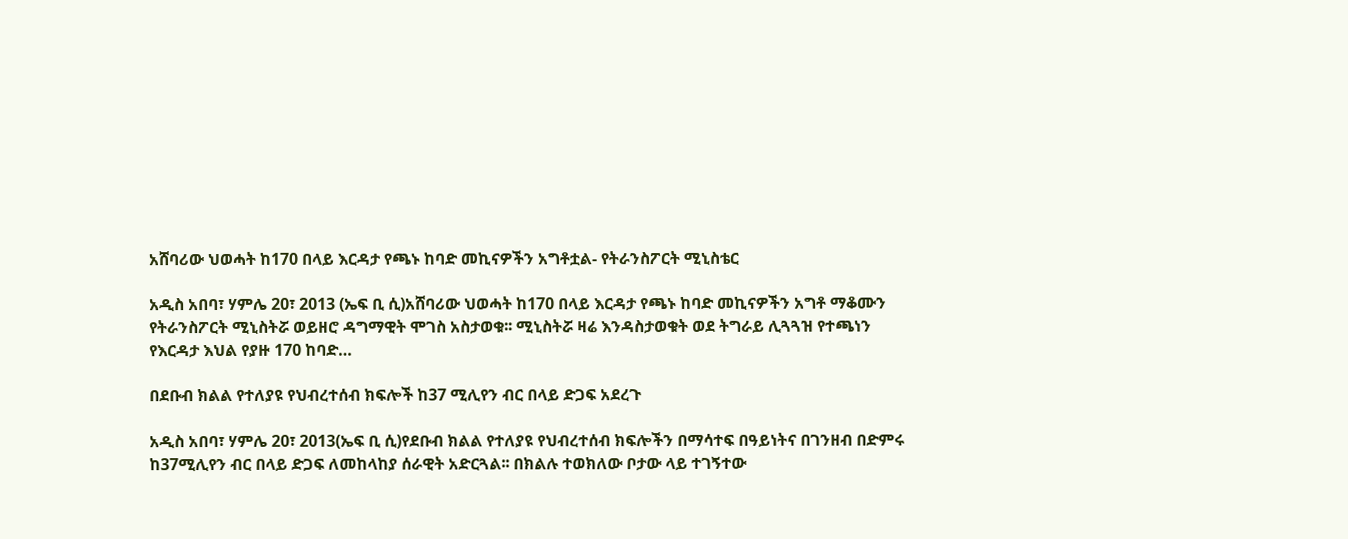አሸባሪው ህወሓት ከ170 በላይ እርዳታ የጫኑ ከባድ መኪናዎችን አግቶቷል- የትራንስፖርት ሚኒስቴር

አዲስ አበባ፣ ሃምሌ 20፣ 2013 (ኤፍ ቢ ሲ)አሸባሪው ህወሓት ከ170 በላይ እርዳታ የጫኑ ከባድ መኪናዎችን አግቶ ማቆሙን የትራንስፖርት ሚኒስትሯ ወይዘሮ ዳግማዊት ሞገስ አስታወቁ፡፡ ሚኒስትሯ ዛሬ እንዳስታወቁት ወደ ትግራይ ሊጓጓዝ የተጫነን የእርዳታ እህል የያዙ 170 ከባድ…

በደቡብ ክልል የተለያዩ የህብረተሰብ ክፍሎች ከ37 ሚሊየን ብር በላይ ድጋፍ አደረጉ

አዲስ አበባ፣ ሃምሌ 20፣ 2013(ኤፍ ቢ ሲ)የደቡብ ክልል የተለያዩ የህብረተሰብ ክፍሎችን በማሳተፍ በዓይነትና በገንዘብ በድምሩ ከ37ሚሊየን ብር በላይ ድጋፍ ለመከላከያ ሰራዊት አድርጓል፡፡ በክልሉ ተወክለው ቦታው ላይ ተገኝተው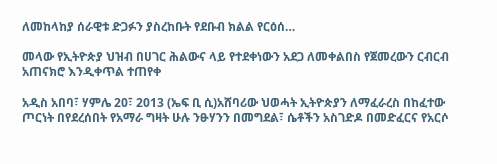ለመከላከያ ሰራዊቱ ድጋፉን ያስረከቡት የደቡብ ክልል የርዕሰ…

መላው የኢትዮጵያ ህዝብ በሀገር ሕልውና ላይ የተደቀነውን አደጋ ለመቀልበስ የጀመረውን ርብርብ አጠናክሮ እንዲቀጥል ተጠየቀ

አዲስ አበባ፣ ሃምሌ 20፣ 2013 (ኤፍ ቢ ሲ)አሸባሪው ህወሓት ኢትዮጵያን ለማፈራረስ በከፈተው ጦርነት በየደረሰበት የአማራ ግዛት ሁሉ ንፁሃንን በመግደል፣ ሴቶችን አስገድዶ በመድፈርና የአርሶ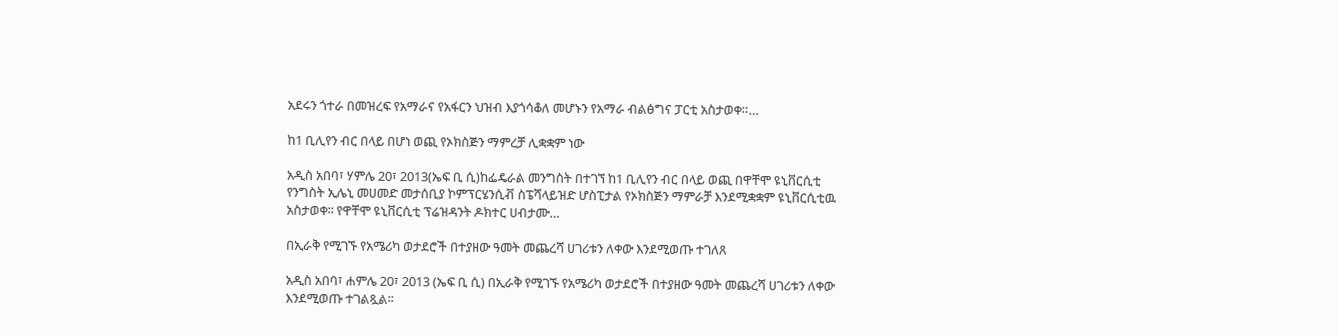አደሩን ጎተራ በመዝረፍ የአማራና የአፋርን ህዝብ እያጎሳቆለ መሆኑን የአማራ ብልፅግና ፓርቲ አስታወቀ።…

ከ1 ቢሊየን ብር በላይ በሆነ ወጪ የኦክስጅን ማምረቻ ሊቋቋም ነው

አዲስ አበባ፣ ሃምሌ 20፣ 2013(ኤፍ ቢ ሲ)ከፌዴራል መንግስት በተገኘ ከ1 ቢሊየን ብር በላይ ወጪ በዋቸሞ ዩኒቨርሲቲ የንግስት ኢሌኒ መሀመድ መታሰቢያ ኮምፕርሄንሲቭ ስፔሻላይዝድ ሆስፒታል የኦክስጅን ማምራቻ እንደሚቋቋም ዩኒቨርሲቲዉ አስታወቀ፡፡ የዋቸሞ ዩኒቨርሲቲ ፕሬዝዳንት ዶክተር ሀብታሙ…

በኢራቅ የሚገኙ የአሜሪካ ወታደሮች በተያዘው ዓመት መጨረሻ ሀገሪቱን ለቀው እንደሚወጡ ተገለጸ

አዲስ አበባ፣ ሐምሌ 20፣ 2013 (ኤፍ ቢ ሲ) በኢራቅ የሚገኙ የአሜሪካ ወታደሮች በተያዘው ዓመት መጨረሻ ሀገሪቱን ለቀው እንደሚወጡ ተገልጿል፡፡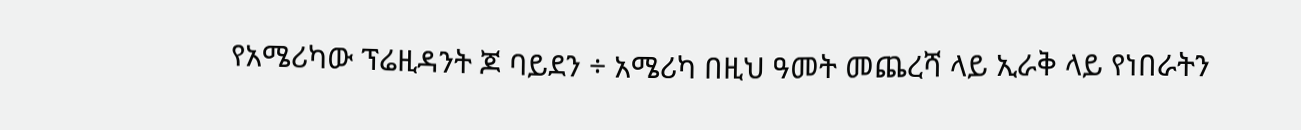የአሜሪካው ፕሬዚዳንት ጆ ባይደን ÷ አሜሪካ በዚህ ዓመት መጨረሻ ላይ ኢራቅ ላይ የነበራትን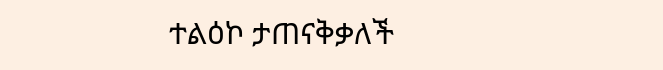ተልዕኮ ታጠናቅቃለች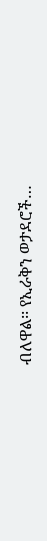ብለዋል፡፡ የኢራቅን ወታደሮች…